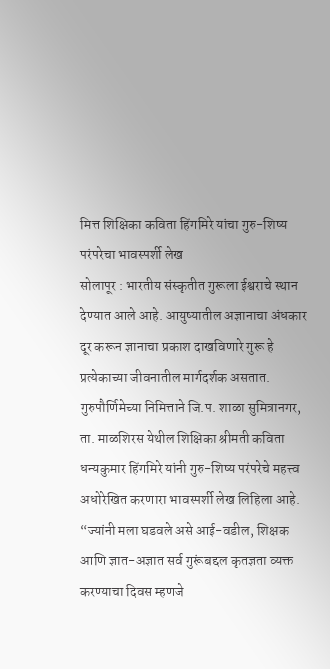मित्त शिक्षिका कविता हिंगमिरे यांचा गुरु-शिष्य परंपरेचा भावस्पर्शी लेख
सोलापूर : भारतीय संस्कृतीत गुरूला ईश्वराचे स्थान देण्यात आले आहे. आयुष्यातील अज्ञानाचा अंधकार दूर करून ज्ञानाचा प्रकाश दाखविणारे गुरू हे प्रत्येकाच्या जीवनातील मार्गदर्शक असतात. गुरुपौर्णिमेच्या निमित्ताने जि.प. शाळा सुमित्रानगर, ता. माळशिरस येथील शिक्षिका श्रीमती कविता धन्यकुमार हिंगमिरे यांनी गुरु-शिष्य परंपरेचे महत्त्व अधोरेखित करणारा भावस्पर्शी लेख लिहिला आहे. “ज्यांनी मला घडवले असे आई-वडील, शिक्षक आणि ज्ञात-अज्ञात सर्व गुरूंबद्दल कृतज्ञता व्यक्त करण्याचा दिवस म्हणजे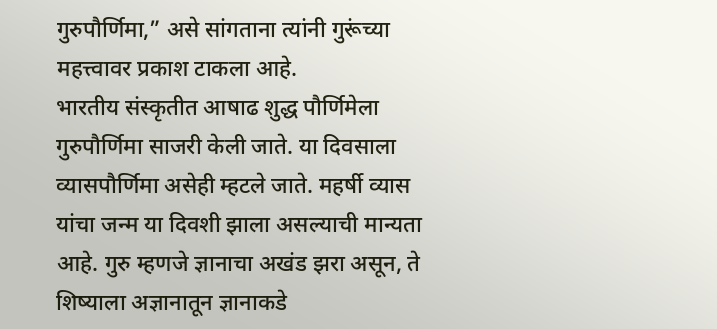गुरुपौर्णिमा,” असे सांगताना त्यांनी गुरूंच्या महत्त्वावर प्रकाश टाकला आहे.
भारतीय संस्कृतीत आषाढ शुद्ध पौर्णिमेला गुरुपौर्णिमा साजरी केली जाते. या दिवसाला व्यासपौर्णिमा असेही म्हटले जाते. महर्षी व्यास यांचा जन्म या दिवशी झाला असल्याची मान्यता आहे. गुरु म्हणजे ज्ञानाचा अखंड झरा असून, ते शिष्याला अज्ञानातून ज्ञानाकडे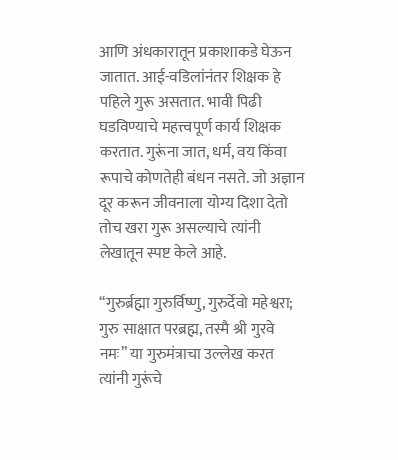आणि अंधकारातून प्रकाशाकडे घेऊन जातात. आई-वडिलांनंतर शिक्षक हे पहिले गुरू असतात. भावी पिढी घडविण्याचे महत्त्वपूर्ण कार्य शिक्षक करतात. गुरूंना जात, धर्म, वय किंवा रूपाचे कोणतेही बंधन नसते. जो अज्ञान दूर करून जीवनाला योग्य दिशा देतो तोच खरा गुरू असल्याचे त्यांनी लेखातून स्पष्ट केले आहे.

“गुरुर्ब्रह्मा गुरुर्विष्णु, गुरुर्देवो महेश्वरा; गुरु साक्षात परब्रह्म, तस्मै श्री गुरवे नमः” या गुरुमंत्राचा उल्लेख करत त्यांनी गुरूंचे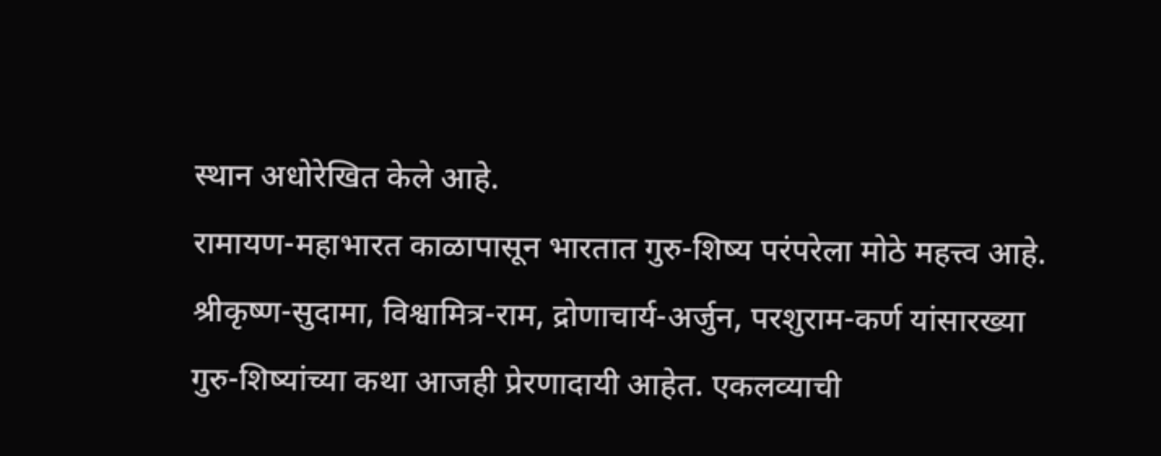स्थान अधोरेखित केले आहे.
रामायण-महाभारत काळापासून भारतात गुरु-शिष्य परंपरेला मोठे महत्त्व आहे. श्रीकृष्ण-सुदामा, विश्वामित्र-राम, द्रोणाचार्य-अर्जुन, परशुराम-कर्ण यांसारख्या गुरु-शिष्यांच्या कथा आजही प्रेरणादायी आहेत. एकलव्याची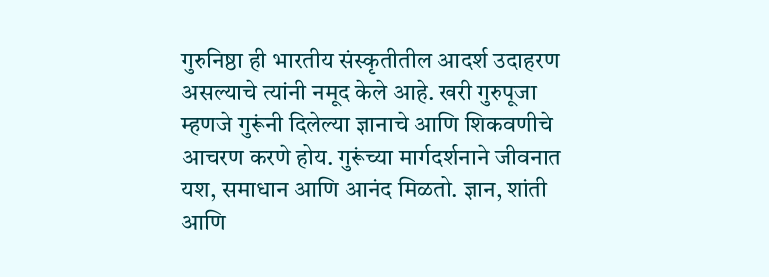गुरुनिष्ठा ही भारतीय संस्कृतीतील आदर्श उदाहरण असल्याचे त्यांनी नमूद केले आहे. खरी गुरुपूजा म्हणजे गुरूंनी दिलेल्या ज्ञानाचे आणि शिकवणीचे आचरण करणे होय. गुरूंच्या मार्गदर्शनाने जीवनात यश, समाधान आणि आनंद मिळतो. ज्ञान, शांती आणि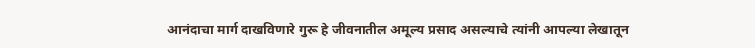आनंदाचा मार्ग दाखविणारे गुरू हे जीवनातील अमूल्य प्रसाद असल्याचे त्यांनी आपल्या लेखातून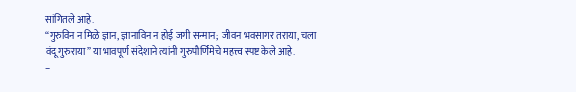सांगितले आहे.
“गुरुविन न मिळे ज्ञान, ज्ञानाविन न होई जगी सन्मान; जीवन भवसागर तराया, चला वंदू गुरुराया” या भावपूर्ण संदेशाने त्यांनी गुरुपौर्णिमेचे महत्त्व स्पष्ट केले आहे.
–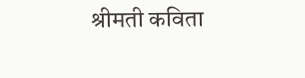श्रीमती कविता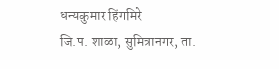धन्यकुमार हिंगमिरे
जि.प. शाळा, सुमित्रानगर, ता.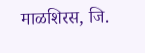माळशिरस, जि.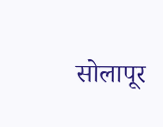सोलापूर